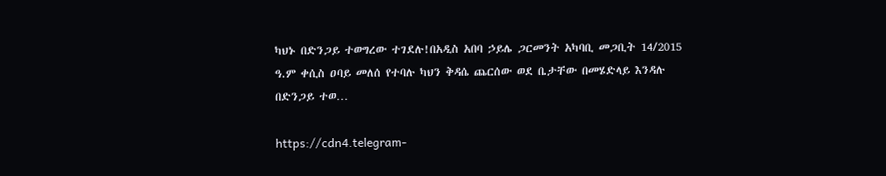ካህኑ በድንጋይ ተወግረው ተገደሉ!በአዲስ አበባ ኃይሌ ጋርመንት አካባቢ መጋቢት 14/2015 ዓ.ም ቀሲስ ዐባይ መለሰ የተባሉ ካህን ቅዳሴ ጨርሰው ወደ ቤታቸው በመሄድላይ እንዳሉ በድንጋይ ተወ…

https://cdn4.telegram-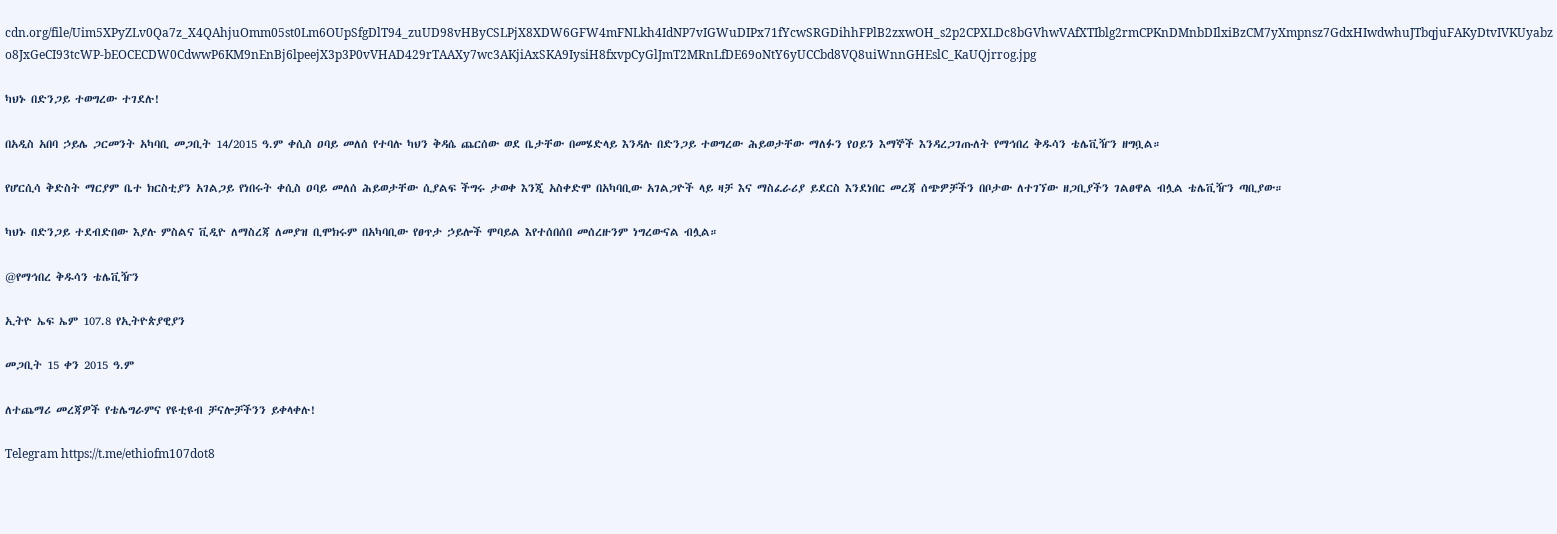cdn.org/file/Uim5XPyZLv0Qa7z_X4QAhjuOmm05st0Lm6OUpSfgDlT94_zuUD98vHByCSLPjX8XDW6GFW4mFNLkh4IdNP7vIGWuDIPx71fYcwSRGDihhFPlB2zxwOH_s2p2CPXLDc8bGVhwVAfXTIblg2rmCPKnDMnbDIlxiBzCM7yXmpnsz7GdxHIwdwhuJTbqjuFAKyDtvIVKUyabzo8JxGeCI93tcWP-bEOCECDW0CdwwP6KM9nEnBj6lpeejX3p3P0vVHAD429rTAAXy7wc3AKjiAxSKA9IysiH8fxvpCyGlJmT2MRnLfDE69oNtY6yUCCbd8VQ8uiWnnGHEslC_KaUQjrrog.jpg

ካህኑ በድንጋይ ተወግረው ተገደሉ!

በአዲስ አበባ ኃይሌ ጋርመንት አካባቢ መጋቢት 14/2015 ዓ.ም ቀሲስ ዐባይ መለሰ የተባሉ ካህን ቅዳሴ ጨርሰው ወደ ቤታቸው በመሄድላይ እንዳሉ በድንጋይ ተወግረው ሕይወታቸው ማለፉን የዐይን እማኞች እንዳረጋገጡለት የማኅበረ ቅዱሳን ቴሌቪዥን ዘግቧል።

የሆርሲሳ ቅድስት ማርያም ቤተ ክርስቲያን አገልጋይ የነበሩት ቀሲስ ዐባይ መለሰ ሕይወታቸው ሲያልፍ ችግሩ ታወቀ እንጂ አስቀድሞ በአካባቢው አገልጋዮች ላይ ዛቻ እና ማስፈራሪያ ይደርስ እንደነበር መረጃ ሰጭዎቻችን በቦታው ለተገኘው ዘጋቢያችን ገልፀዋል ብሏል ቴሌቪዥን ጣቢያው።

ካህኑ በድንጋይ ተደብድበው እያሉ ምስልና ቪዲዮ ለማስረጃ ለመያዝ ቢሞክሩም በአካባቢው የፀጥታ ኃይሎች ሞባይል እየተሰበሰበ መሰረዙንም ነግረውናል ብሏል።

@የማኅበረ ቅዱሳን ቴሌቪዥን

ኢትዮ ኤፍ ኤም 107.8 የኢትዮጵያዊያን

መጋቢት 15 ቀን 2015 ዓ.ም

ለተጨማሪ መረጃዎች የቴሌግራምና የዩቲዩብ ቻናሎቻችንን ይቀላቀሉ!

Telegram https://t.me/ethiofm107dot8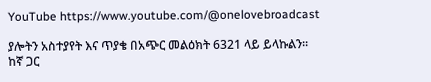YouTube https://www.youtube.com/@onelovebroadcast

ያሎትን አስተያየት እና ጥያቄ በአጭር መልዕክት 6321 ላይ ይላኩልን።
ከኛ ጋር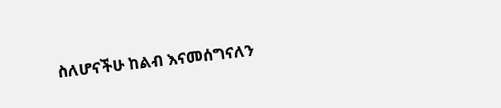ስለሆናችሁ ከልብ እናመሰግናለን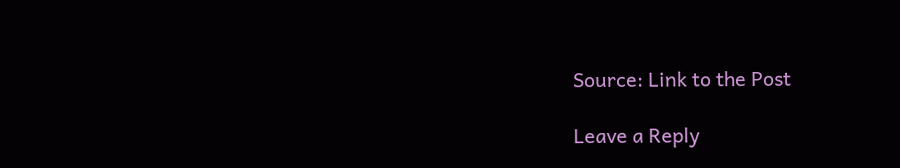Source: Link to the Post

Leave a Reply